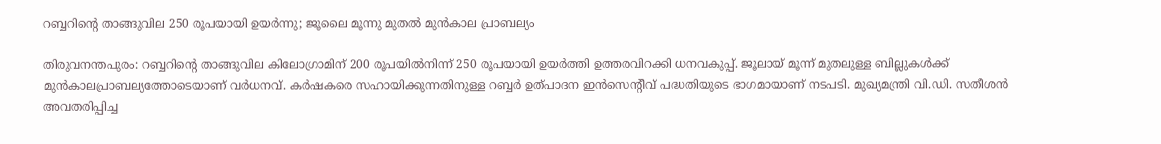റബ്ബറിന്റെ താങ്ങുവില 250 രൂപയായി ഉയര്‍ന്നു; ജൂലൈ മൂന്നു മുതല്‍ മുന്‍കാല പ്രാബല്യം

തിരുവനന്തപുരം: റബ്ബറിന്റെ താങ്ങുവില കിലോഗ്രാമിന് 200 രൂപയില്‍നിന്ന് 250 രൂപയായി ഉയര്‍ത്തി ഉത്തരവിറക്കി ധനവകുപ്പ്. ജൂലായ് മൂന്ന് മുതലുള്ള ബില്ലുകള്‍ക്ക് മുന്‍കാലപ്രാബല്യത്തോടെയാണ് വര്‍ധനവ്. കര്‍ഷകരെ സഹായിക്കുന്നതിനുള്ള റബ്ബര്‍ ഉത്പാദന ഇന്‍സെന്റീവ് പദ്ധതിയുടെ ഭാഗമായാണ് നടപടി. മുഖ്യമന്ത്രി വി.ഡി. സതീശന്‍ അവതരിപ്പിച്ച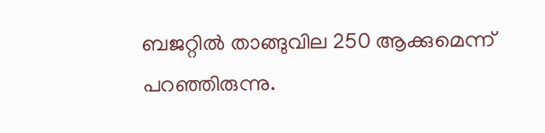ബജറ്റില്‍ താങ്ങുവില 250 ആക്കുമെന്ന് പറഞ്ഞിരുന്നു.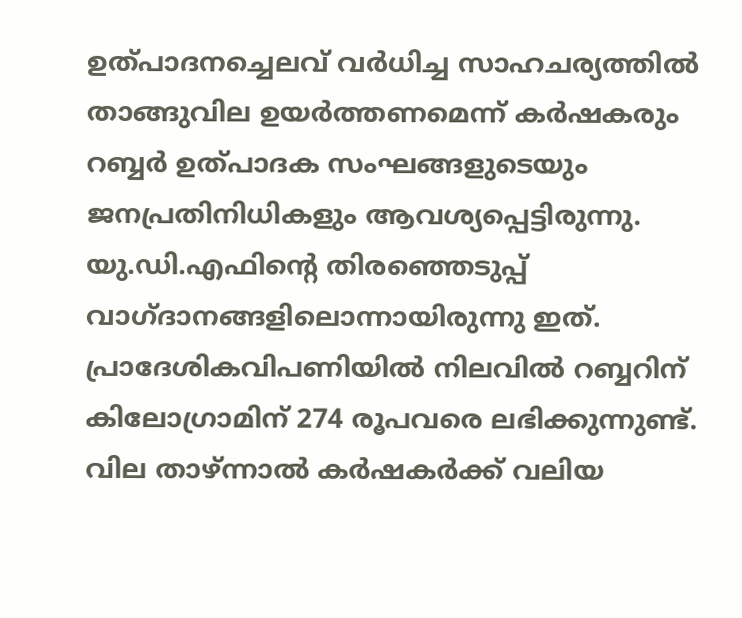ഉത്പാദനച്ചെലവ് വര്‍ധിച്ച സാഹചര്യത്തില്‍ താങ്ങുവില ഉയര്‍ത്തണമെന്ന് കര്‍ഷകരും റബ്ബര്‍ ഉത്പാദക സംഘങ്ങളുടെയും ജനപ്രതിനിധികളും ആവശ്യപ്പെട്ടിരുന്നു. യു.ഡി.എഫിന്റെ തിരഞ്ഞെടുപ്പ് വാഗ്ദാനങ്ങളിലൊന്നായിരുന്നു ഇത്. പ്രാദേശികവിപണിയില്‍ നിലവില്‍ റബ്ബറിന് കിലോഗ്രാമിന് 274 രൂപവരെ ലഭിക്കുന്നുണ്ട്. വില താഴ്ന്നാല്‍ കര്‍ഷകര്‍ക്ക് വലിയ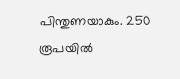പിന്തുണയാകും. 250 രൂപയില്‍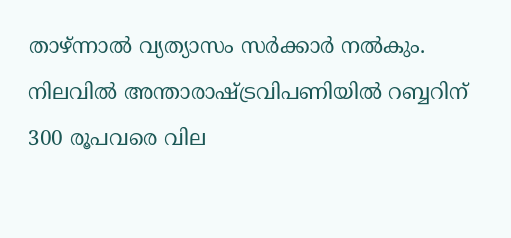താഴ്ന്നാല്‍ വ്യത്യാസം സര്‍ക്കാര്‍ നല്‍കും. നിലവില്‍ അന്താരാഷ്ട്രവിപണിയില്‍ റബ്ബറിന് 300 രൂപവരെ വില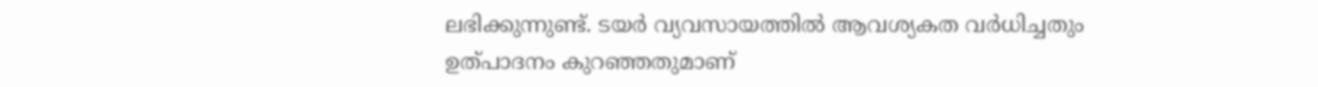ലഭിക്കുന്നുണ്ട്. ടയര്‍ വ്യവസായത്തില്‍ ആവശ്യകത വര്‍ധിച്ചതും ഉത്പാദനം കുറഞ്ഞതുമാണ്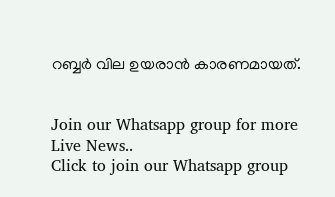റബ്ബര്‍ വില ഉയരാന്‍ കാരണമായത്.


Join our Whatsapp group for more Live News..
Click to join our Whatsapp group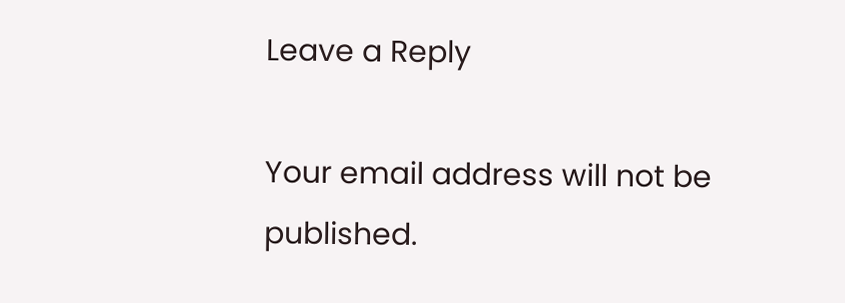Leave a Reply

Your email address will not be published.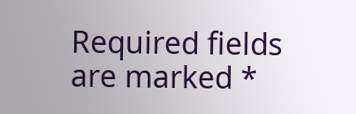Required fields are marked *